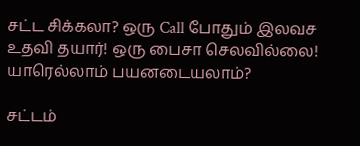சட்ட சிக்கலா? ஒரு Call போதும் இலவச உதவி தயார்! ஒரு பைசா செலவில்லை! யாரெல்லாம் பயனடையலாம்?

சட்டம்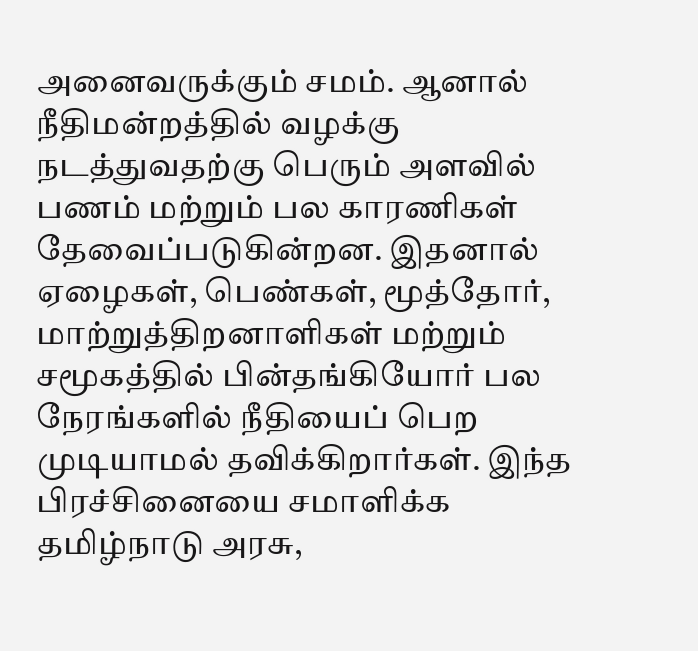அனைவருக்கும் சமம். ஆனால் நீதிமன்றத்தில் வழக்கு நடத்துவதற்கு பெரும் அளவில் பணம் மற்றும் பல காரணிகள் தேவைப்படுகின்றன. இதனால் ஏழைகள், பெண்கள், மூத்தோர், மாற்றுத்திறனாளிகள் மற்றும் சமூகத்தில் பின்தங்கியோர் பல நேரங்களில் நீதியைப் பெற முடியாமல் தவிக்கிறார்கள். இந்த பிரச்சினையை சமாளிக்க தமிழ்நாடு அரசு,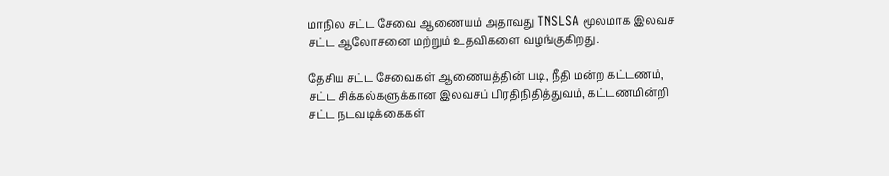மாநில சட்ட சேவை ஆணையம் அதாவது TNSLSA மூலமாக இலவச சட்ட ஆலோசனை மற்றும் உதவிகளை வழங்குகிறது.

தேசிய சட்ட சேவைகள் ஆணையத்தின் படி, நீதி மன்ற கட்டணம், சட்ட சிக்கல்களுக்கான இலவசப் பிரதிநிதித்துவம், கட்டணமின்றி சட்ட நடவடிக்கைகள்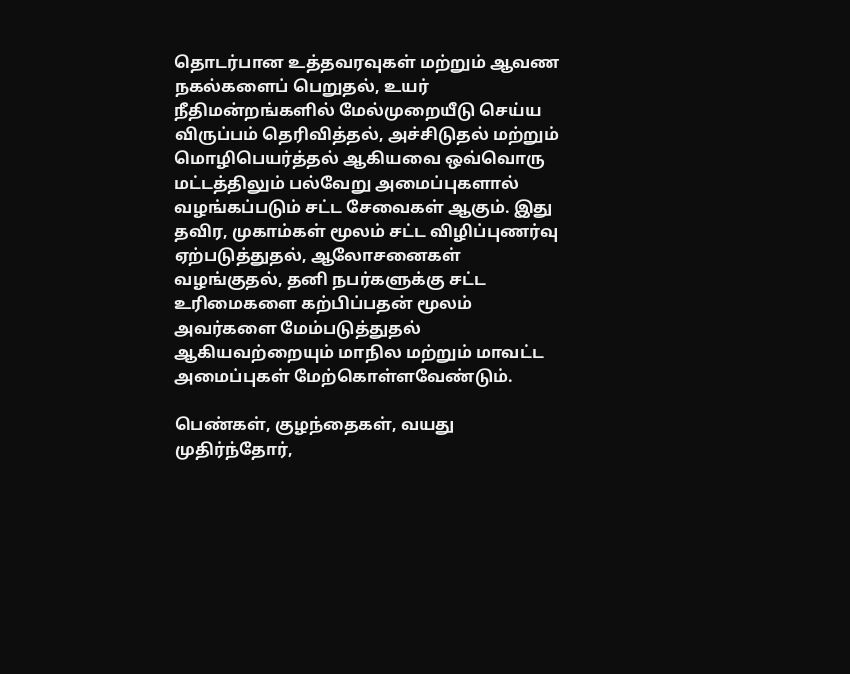தொடர்பான உத்தவரவுகள் மற்றும் ஆவண நகல்களைப் பெறுதல், உயர் நீதிமன்றங்களில் மேல்முறையீடு செய்ய விருப்பம் தெரிவித்தல், அச்சிடுதல் மற்றும் மொழிபெயர்த்தல் ஆகியவை ஒவ்வொரு மட்டத்திலும் பல்வேறு அமைப்புகளால் வழங்கப்படும் சட்ட சேவைகள் ஆகும். இது தவிர, முகாம்கள் மூலம் சட்ட விழிப்புணர்வு ஏற்படுத்துதல், ஆலோசனைகள் வழங்குதல், தனி நபர்களுக்கு சட்ட உரிமைகளை கற்பிப்பதன் மூலம் அவர்களை மேம்படுத்துதல் ஆகியவற்றையும் மாநில மற்றும் மாவட்ட அமைப்புகள் மேற்கொள்ளவேண்டும்.

பெண்கள், குழந்தைகள், வயது முதிர்ந்தோர்,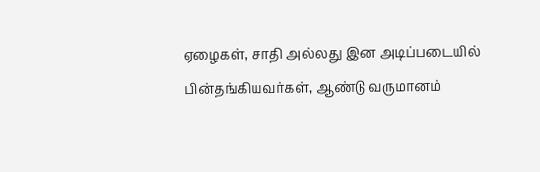ஏழைகள், சாதி அல்லது இன அடிப்படையில் பின்தங்கியவர்கள், ஆண்டு வருமானம்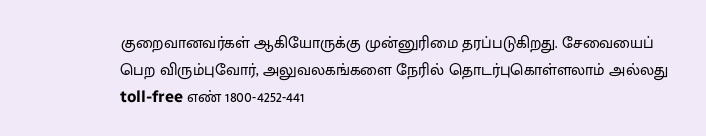குறைவானவர்கள் ஆகியோருக்கு முன்னுரிமை தரப்படுகிறது. சேவையைப் பெற விரும்புவோர், அலுவலகங்களை நேரில் தொடர்புகொள்ளலாம் அல்லது toll-free எண் 1800-4252-441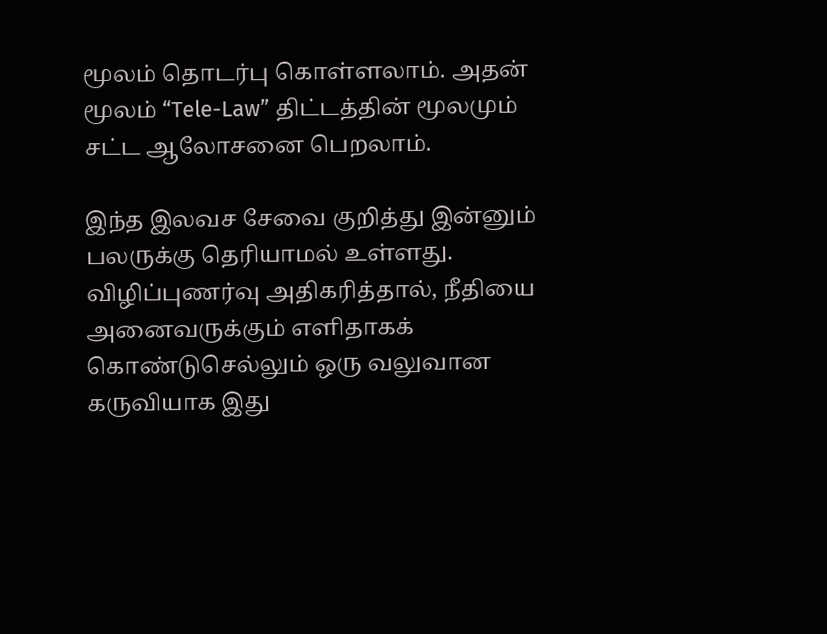மூலம் தொடர்பு கொள்ளலாம். அதன் மூலம் “Tele-Law” திட்டத்தின் மூலமும் சட்ட ஆலோசனை பெறலாம்.

இந்த இலவச சேவை குறித்து இன்னும் பலருக்கு தெரியாமல் உள்ளது. விழிப்புணர்வு அதிகரித்தால், நீதியை அனைவருக்கும் எளிதாகக் கொண்டுசெல்லும் ஒரு வலுவான கருவியாக இது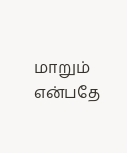மாறும் என்பதே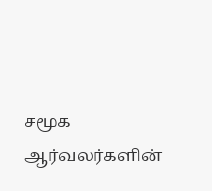சமூக ஆர்வலர்களின்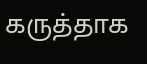கருத்தாக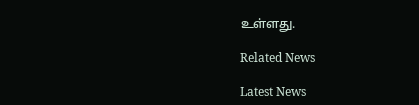உள்ளது.

Related News

Latest News